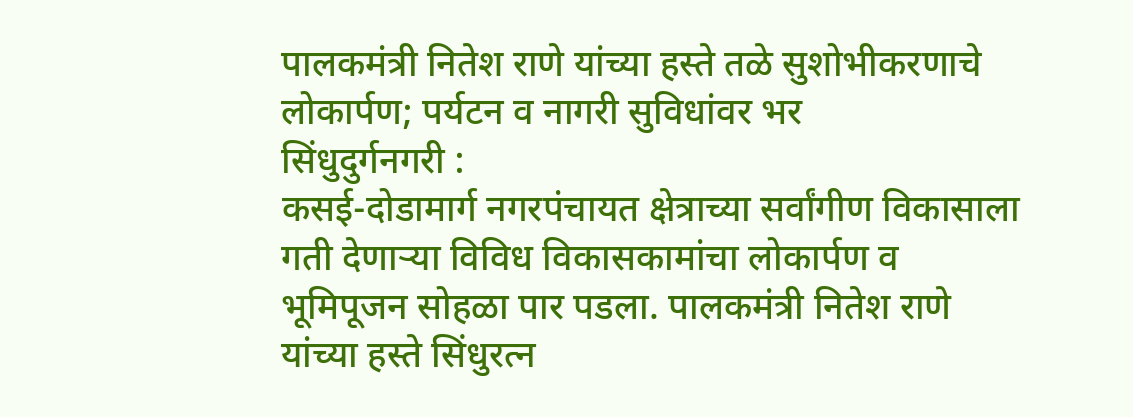पालकमंत्री नितेश राणे यांच्या हस्ते तळे सुशोभीकरणाचे लोकार्पण; पर्यटन व नागरी सुविधांवर भर
सिंधुदुर्गनगरी :
कसई-दोडामार्ग नगरपंचायत क्षेत्राच्या सर्वांगीण विकासाला गती देणाऱ्या विविध विकासकामांचा लोकार्पण व भूमिपूजन सोहळा पार पडला. पालकमंत्री नितेश राणे यांच्या हस्ते सिंधुरत्न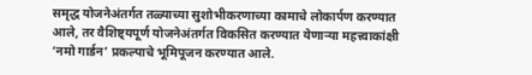समृद्ध योजनेअंतर्गत तळ्याच्या सुशोभीकरणाच्या कामाचे लोकार्पण करण्यात आले, तर वैशिष्ट्यपूर्ण योजनेअंतर्गत विकसित करण्यात येणाऱ्या महत्त्वाकांक्षी ‘नमो गार्डन’ प्रकल्पाचे भूमिपूजन करण्यात आले.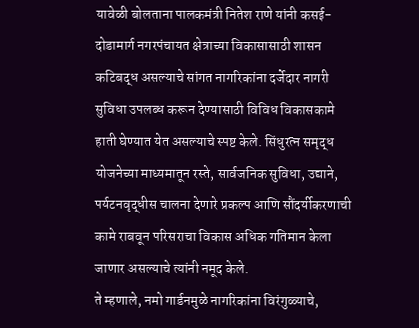यावेळी बोलताना पालकमंत्री नितेश राणे यांनी कसई-दोडामार्ग नगरपंचायत क्षेत्राच्या विकासासाठी शासन कटिबद्ध असल्याचे सांगत नागरिकांना दर्जेदार नागरी सुविधा उपलब्ध करून देण्यासाठी विविध विकासकामे हाती घेण्यात येत असल्याचे स्पष्ट केले. सिंधुरत्न समृद्ध योजनेच्या माध्यमातून रस्ते, सार्वजनिक सुविधा, उद्याने, पर्यटनवृद्धीस चालना देणारे प्रकल्प आणि सौंदर्यीकरणाची कामे राबवून परिसराचा विकास अधिक गतिमान केला जाणार असल्याचे त्यांनी नमूद केले.
ते म्हणाले, नमो गार्डनमुळे नागरिकांना विरंगुळ्याचे,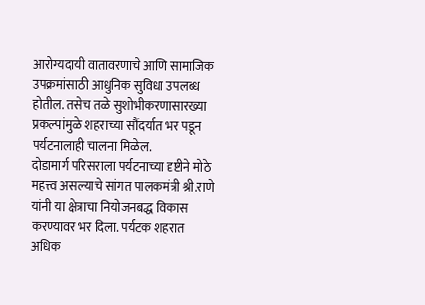आरोग्यदायी वातावरणाचे आणि सामाजिक उपक्रमांसाठी आधुनिक सुविधा उपलब्ध होतील. तसेच तळे सुशोभीकरणासारख्या प्रकल्पांमुळे शहराच्या सौंदर्यात भर पडून पर्यटनालाही चालना मिळेल.
दोडामार्ग परिसराला पर्यटनाच्या दृष्टीने मोठे महत्त्व असल्याचे सांगत पालकमंत्री श्री.राणे यांनी या क्षेत्राचा नियोजनबद्ध विकास करण्यावर भर दिला. पर्यटक शहरात अधिक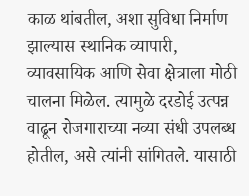काळ थांबतील, अशा सुविधा निर्माण झाल्यास स्थानिक व्यापारी, व्यावसायिक आणि सेवा क्षेत्राला मोठी चालना मिळेल. त्यामुळे दरडोई उत्पन्न वाढून रोजगाराच्या नव्या संधी उपलब्ध होतील, असे त्यांनी सांगितले. यासाठी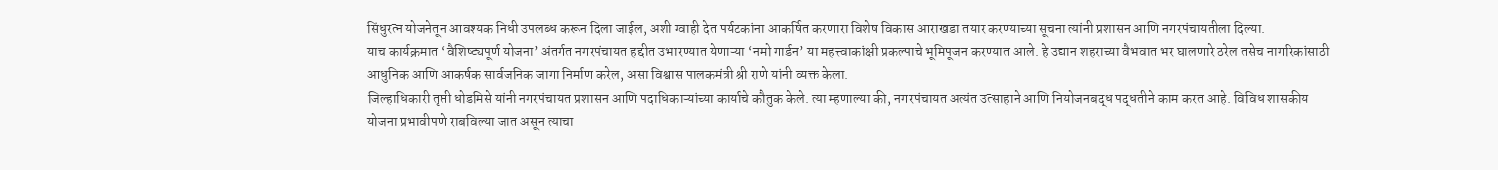सिंधुरत्न योजनेतून आवश्यक निधी उपलब्ध करून दिला जाईल, अशी ग्वाही देत पर्यटकांना आकर्षित करणारा विशेष विकास आराखडा तयार करण्याच्या सूचना त्यांनी प्रशासन आणि नगरपंचायतीला दिल्या.
याच कार्यक्रमात ‘वैशिष्ट्यपूर्ण योजना’ अंतर्गत नगरपंचायत हद्दीत उभारण्यात येणाऱ्या ‘नमो गार्डन’ या महत्त्वाकांक्षी प्रकल्पाचे भूमिपूजन करण्यात आले. हे उद्यान शहराच्या वैभवात भर घालणारे ठरेल तसेच नागरिकांसाठी आधुनिक आणि आकर्षक सार्वजनिक जागा निर्माण करेल, असा विश्वास पालकमंत्री श्री राणे यांनी व्यक्त केला.
जिल्हाधिकारी तृप्ती धोडमिसे यांनी नगरपंचायत प्रशासन आणि पदाधिकाऱ्यांच्या कार्याचे कौतुक केले. त्या म्हणाल्या की, नगरपंचायत अत्यंत उत्साहाने आणि नियोजनबद्ध पद्धतीने काम करत आहे. विविध शासकीय योजना प्रभावीपणे राबविल्या जात असून त्याचा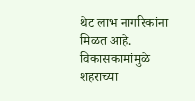थेट लाभ नागरिकांना मिळत आहे. विकासकामांमुळे शहराच्या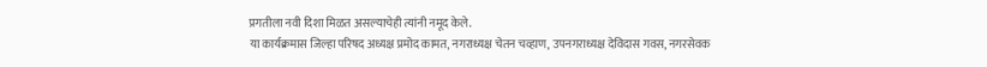प्रगतीला नवी दिशा मिळत असल्याचेही त्यांनी नमूद केले.
या कार्यक्रमास जिल्हा परिषद अध्यक्ष प्रमोद कामत, नगराध्यक्ष चेतन चव्हाण, उपनगराध्यक्ष देविदास गवस, नगरसेवक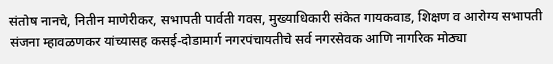संतोष नानचे, नितीन माणेरीकर, सभापती पार्वती गवस, मुख्याधिकारी संकेत गायकवाड, शिक्षण व आरोग्य सभापती संजना म्हावळणकर यांच्यासह कसई-दोडामार्ग नगरपंचायतीचे सर्व नगरसेवक आणि नागरिक मोठ्या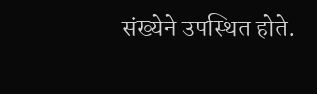संख्येने उपस्थित होते.